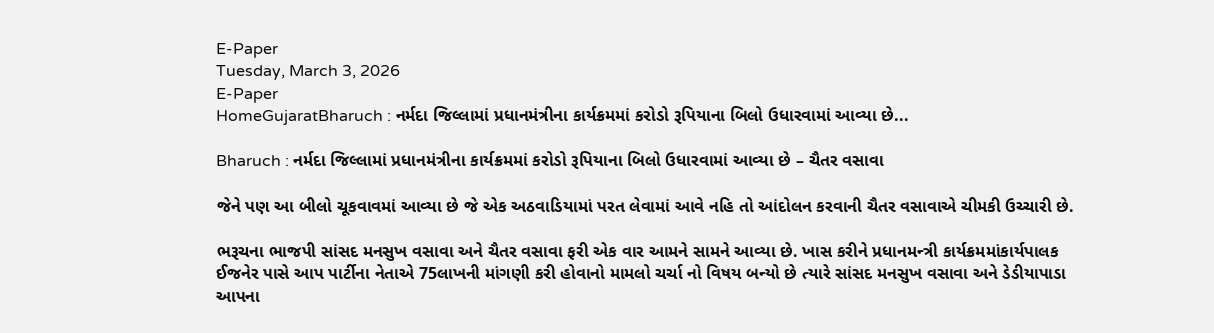E-Paper
Tuesday, March 3, 2026
E-Paper
HomeGujaratBharuch : નર્મદા જિલ્લામાં પ્રધાનમંત્રીના કાર્યક્રમમાં કરોડો રૂપિયાના બિલો ઉધારવામાં આવ્યા છે...

Bharuch : નર્મદા જિલ્લામાં પ્રધાનમંત્રીના કાર્યક્રમમાં કરોડો રૂપિયાના બિલો ઉધારવામાં આવ્યા છે – ચૈતર વસાવા

જેને પણ આ બીલો ચૂકવાવમાં આવ્યા છે જે એક અઠવાડિયામાં પરત લેવામાં આવે નહિ તો આંદોલન કરવાની ચૈતર વસાવાએ ચીમકી ઉચ્ચારી છે.

ભરૂચના ભાજપી સાંસદ મનસુખ વસાવા અને ચૈતર વસાવા ફરી એક વાર આમને સામને આવ્યા છે. ખાસ કરીને પ્રધાનમન્ત્રી કાર્યક્રમમાંકાર્યપાલક ઈજનેર પાસે આપ પાર્ટીના નેતાએ 75લાખની માંગણી કરી હોવાનો મામલો ચર્ચા નો વિષય બન્યો છે ત્યારે સાંસદ મનસુખ વસાવા અને ડેડીયાપાડા આપના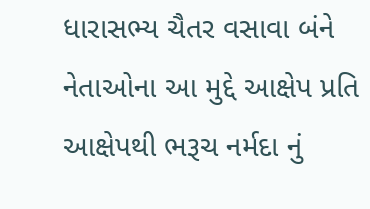ધારાસભ્ય ચૈતર વસાવા બંને નેતાઓના આ મુદ્દે આક્ષેપ પ્રતિ આક્ષેપથી ભરૂચ નર્મદા નું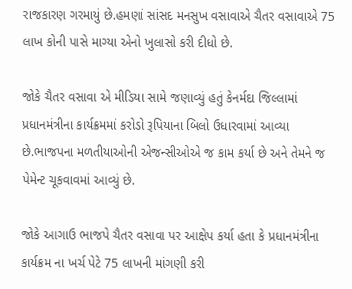રાજકારણ ગરમાયું છે.હમણાં સાંસદ મનસુખ વસાવાએ ચૈતર વસાવાએ 75 લાખ કોની પાસે માગ્યા એનો ખુલાસો કરી દીધો છે.

જોકે ચૈતર વસાવા એ મીડિયા સામે જણાવ્યું હતું કેનર્મદા જિલ્લામાં પ્રધાનમંત્રીના કાર્યક્રમમાં કરોડો રૂપિયાના બિલો ઉધારવામાં આવ્યા છે.ભાજપના મળતીયાઓની એજન્સીઓએ જ કામ કર્યા છે અને તેમને જ પેમેન્ટ ચૂકવાવમાં આવ્યું છે.

જોકે આગાઉ ભાજપે ચૈતર વસાવા પર આક્ષેપ કર્યા હતા કે પ્રધાનમંત્રીના કાર્યક્રમ ના ખર્ચ પેટે 75 લાખની માંગણી કરી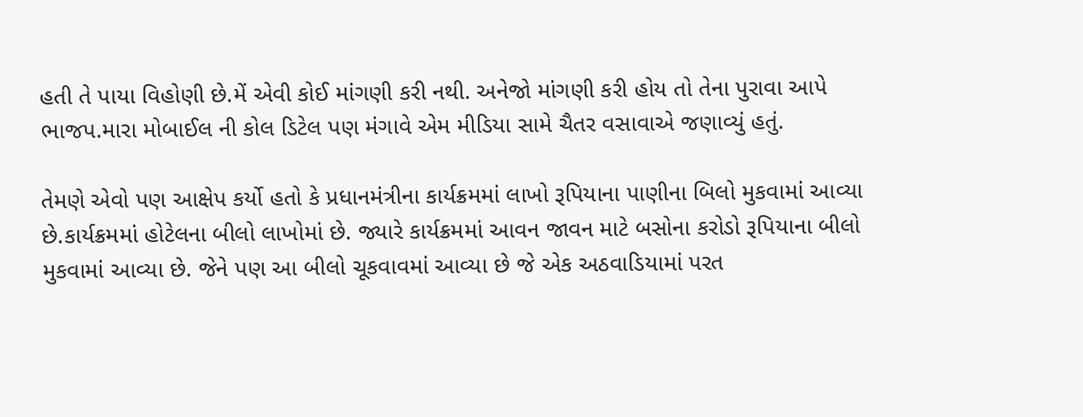હતી તે પાયા વિહોણી છે.મેં એવી કોઈ માંગણી કરી નથી. અનેજો માંગણી કરી હોય તો તેના પુરાવા આપે ભાજપ.મારા મોબાઈલ ની કોલ ડિટેલ પણ મંગાવે એમ મીડિયા સામે ચૈતર વસાવાએ જણાવ્યું હતું.

તેમણે એવો પણ આક્ષેપ કર્યો હતો કે પ્રધાનમંત્રીના કાર્યક્રમમાં લાખો રૂપિયાના પાણીના બિલો મુકવામાં આવ્યા છે.કાર્યક્રમમાં હોટેલના બીલો લાખોમાં છે. જ્યારે કાર્યક્રમમાં આવન જાવન માટે બસોના કરોડો રૂપિયાના બીલો મુકવામાં આવ્યા છે. જેને પણ આ બીલો ચૂકવાવમાં આવ્યા છે જે એક અઠવાડિયામાં પરત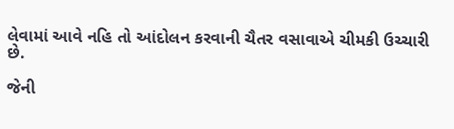લેવામાં આવે નહિ તો આંદોલન કરવાની ચૈતર વસાવાએ ચીમકી ઉચ્ચારી છે.

જેની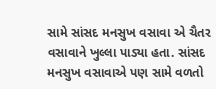સામે સાંસદ મનસુખ વસાવા એ ચૈતર વસાવાને ખુલ્લા પાડ્યા હતા. સાંસદ મનસુખ વસાવાએ પણ સામે વળતો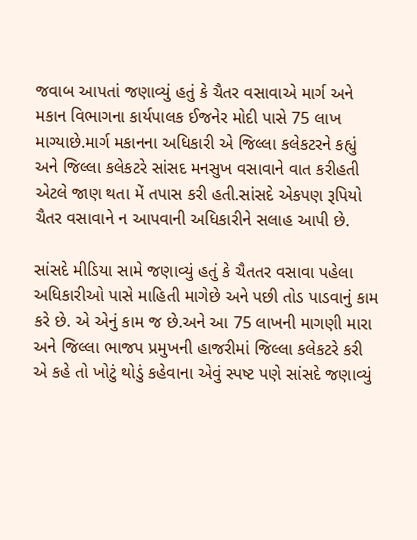જવાબ આપતાં જણાવ્યું હતું કે ચૈતર વસાવાએ માર્ગ અને મકાન વિભાગના કાર્યપાલક ઈજનેર મોદી પાસે 75 લાખ માગ્યાછે.માર્ગ મકાનના અધિકારી એ જિલ્લા કલેકટરને કહ્યું અને જિલ્લા કલેકટરે સાંસદ મનસુખ વસાવાને વાત કરીહતી એટલે જાણ થતા મેં તપાસ કરી હતી.સાંસદે એકપણ રૂપિયો ચૈતર વસાવાને ન આપવાની અધિકારીને સલાહ આપી છે.

સાંસદે મીડિયા સામે જણાવ્યું હતું કે ચૈતતર વસાવા પહેલા અધિકારીઓ પાસે માહિતી માગેછે અને પછી તોડ પાડવાનું કામ કરે છે. એ એનું કામ જ છે.અને આ 75 લાખની માગણી મારા અને જિલ્લા ભાજપ પ્રમુખની હાજરીમાં જિલ્લા કલેકટરે કરી એ કહે તો ખોટું થોડું કહેવાના એવું સ્પષ્ટ પણે સાંસદે જણાવ્યું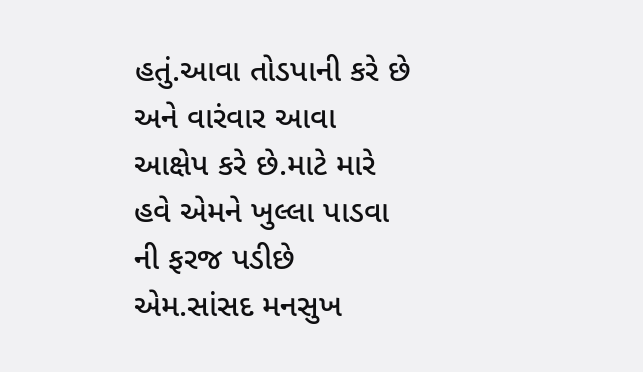હતું.આવા તોડપાની કરે છે અને વારંવાર આવા આક્ષેપ કરે છે.માટે મારે હવે એમને ખુલ્લા પાડવા ની ફરજ પડીછે એમ.સાંસદ મનસુખ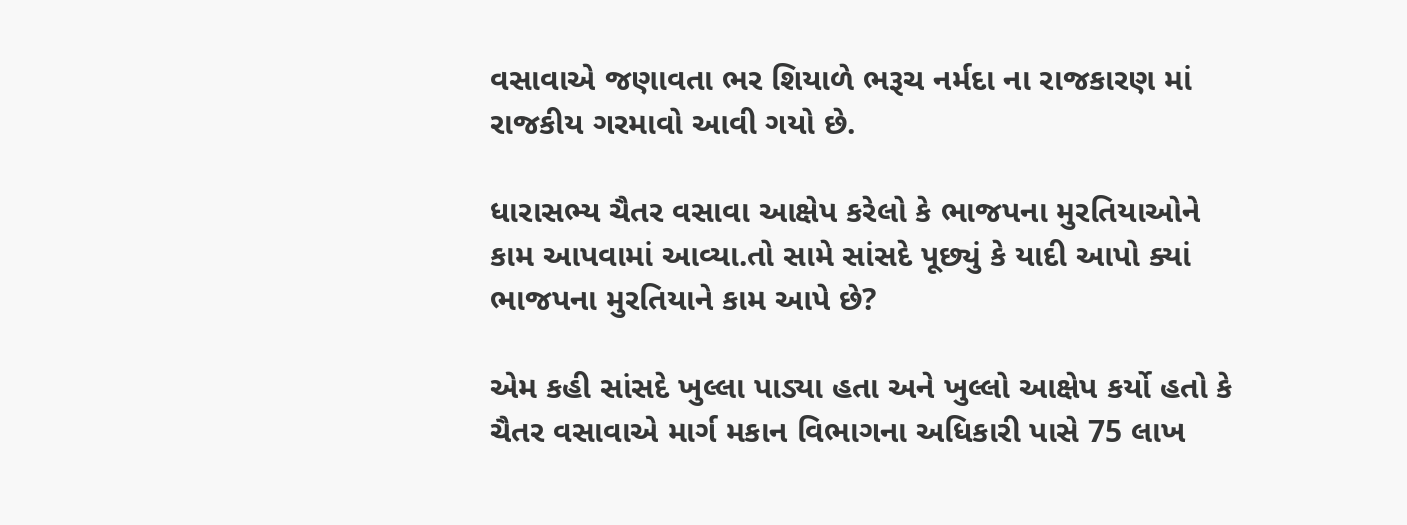વસાવાએ જણાવતા ભર શિયાળે ભરૂચ નર્મદા ના રાજકારણ માં રાજકીય ગરમાવો આવી ગયો છે.

ધારાસભ્ય ચૈતર વસાવા આક્ષેપ કરેલો કે ભાજપના મુરતિયાઓને કામ આપવામાં આવ્યા.તો સામે સાંસદે પૂછ્યું કે યાદી આપો ક્યાં ભાજપના મુરતિયાને કામ આપે છે?

એમ કહી સાંસદે ખુલ્લા પાડ્યા હતા અને ખુલ્લો આક્ષેપ કર્યો હતો કે ચૈતર વસાવાએ માર્ગ મકાન વિભાગના અધિકારી પાસે 75 લાખ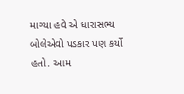માગ્યા હવે એ ધારાસભ્ય બોલેએવો પડકાર પણ કર્યો હતો. આમ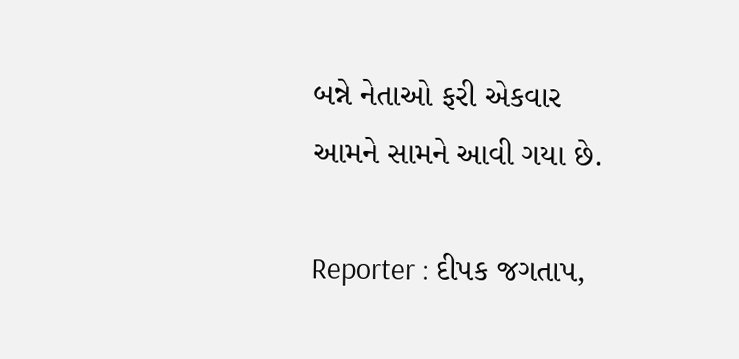બન્ને નેતાઓ ફરી એકવાર આમને સામને આવી ગયા છે.

Reporter : દીપક જગતાપ,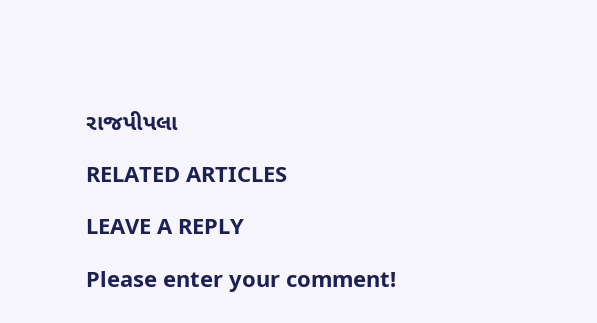રાજપીપલા

RELATED ARTICLES

LEAVE A REPLY

Please enter your comment!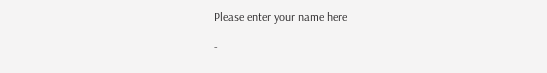Please enter your name here

-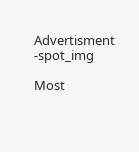Advertisment -spot_img

Most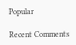Popular

Recent Comments